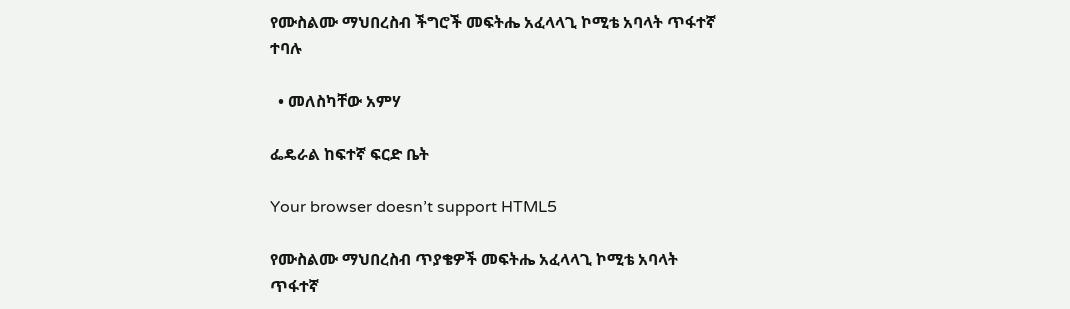የሙስልሙ ማህበረስብ ችግሮች መፍትሔ አፈላላጊ ኮሚቴ አባላት ጥፋተኛ ተባሉ

  • መለስካቸው አምሃ

ፌዴራል ከፍተኛ ፍርድ ቤት

Your browser doesn’t support HTML5

የሙስልሙ ማህበረስብ ጥያቄዎች መፍትሔ አፈላላጊ ኮሚቴ አባላት ጥፋተኛ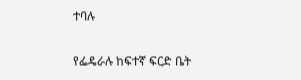ተባሉ

የፌዴራሉ ከፍተኛ ፍርድ ቤት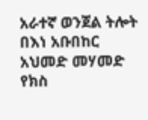አራተኛ ወንጀል ትሎት በእነ አቡበከር አህመድ መሃመድ የክስ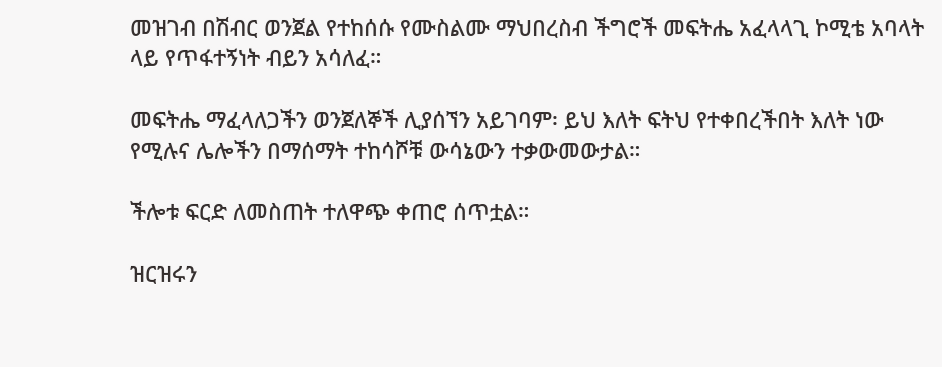መዝገብ በሽብር ወንጀል የተከሰሱ የሙስልሙ ማህበረስብ ችግሮች መፍትሔ አፈላላጊ ኮሚቴ አባላት ላይ የጥፋተኝነት ብይን አሳለፈ።

መፍትሔ ማፈላለጋችን ወንጀለኞች ሊያሰኘን አይገባም፡ ይህ እለት ፍትህ የተቀበረችበት እለት ነው የሚሉና ሌሎችን በማሰማት ተከሳሾቹ ውሳኔውን ተቃውመውታል።

ችሎቱ ፍርድ ለመስጠት ተለዋጭ ቀጠሮ ሰጥቷል።

ዝርዝሩን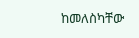ከመለስካቸው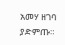አመሃ ዘገባ ያድምጡ።